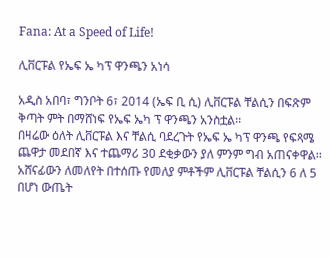Fana: At a Speed of Life!

ሊቨርፑል የኤፍ ኤ ካፕ ዋንጫን አነሳ

አዲስ አበባ፣ ግንቦት 6፣ 2014 (ኤፍ ቢ ሲ) ሊቨርፑል ቸልሲን በፍጽም ቅጣት ምት በማሸነፍ የኤፍ ኤካ ፕ ዋንጫን አንስቷል፡፡
በዛሬው ዕለት ሊቨርፑል እና ቸልሲ ባደረጉት የኤፍ ኤ ካፕ ዋንጫ የፍጻሜ ጨዋታ መደበኛ እና ተጨማሪ 30 ደቂቃውን ያለ ምንም ግብ አጠናቀዋል፡፡
አሸናፊውን ለመለየት በተሰጡ የመለያ ምቶችም ሊቨርፑል ቸልሲን 6 ለ 5 በሆነ ውጤት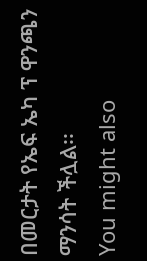በመርታት የኤፍ ኤካ ፕ ዋንጫን ማንሳት ችሏል፡፡
You might also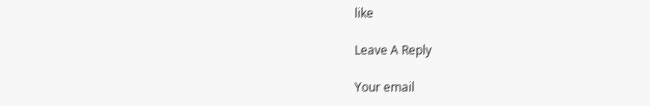like

Leave A Reply

Your email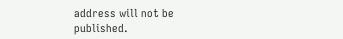address will not be published.